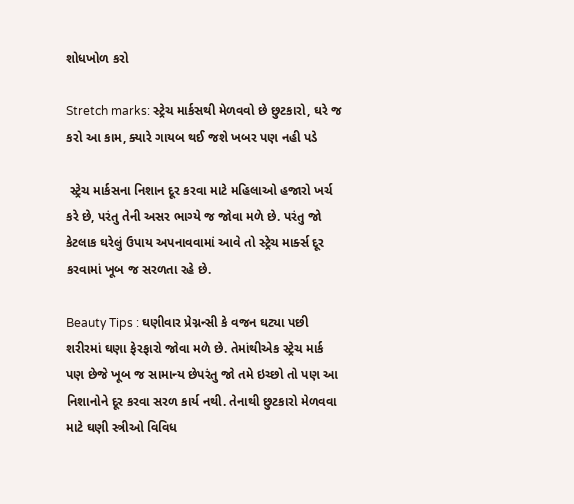શોધખોળ કરો

Stretch marks: સ્ટ્રેચ માર્કસથી મેળવવો છે છુટકારો, ઘરે જ કરો આ કામ, ક્યારે ગાયબ થઈ જશે ખબર પણ નહી પડે

 સ્ટ્રેચ માર્કસના નિશાન દૂર કરવા માટે મહિલાઓ હજારો ખર્ચ કરે છે, પરંતુ તેની અસર ભાગ્યે જ જોવા મળે છે. પરંતુ જો કેટલાક ઘરેલું ઉપાય અપનાવવામાં આવે તો સ્ટ્રેચ માર્ક્સ દૂર કરવામાં ખૂબ જ સરળતા રહે છે.

Beauty Tips : ઘણીવાર પ્રેગ્નન્સી કે વજન ઘટ્યા પછી શરીરમાં ઘણા ફેરફારો જોવા મળે છે. તેમાંથીએક સ્ટ્રેચ માર્ક પણ છેજે ખૂબ જ સામાન્ય છેપરંતુ જો તમે ઇચ્છો તો પણ આ નિશાનોને દૂર કરવા સરળ કાર્ય નથી. તેનાથી છુટકારો મેળવવા માટે ઘણી સ્ત્રીઓ વિવિધ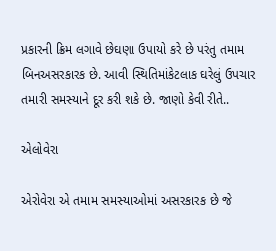પ્રકારની ક્રિમ લગાવે છેઘણા ઉપાયો કરે છે પરંતુ તમામ બિનઅસરકારક છે. આવી સ્થિતિમાંકેટલાક ઘરેલું ઉપચાર તમારી સમસ્યાને દૂર કરી શકે છે. જાણો કેવી રીતે..

એલોવેરા

એરોવેરા એ તમામ સમસ્યાઓમાં અસરકારક છે જે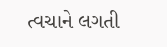ત્વચાને લગતી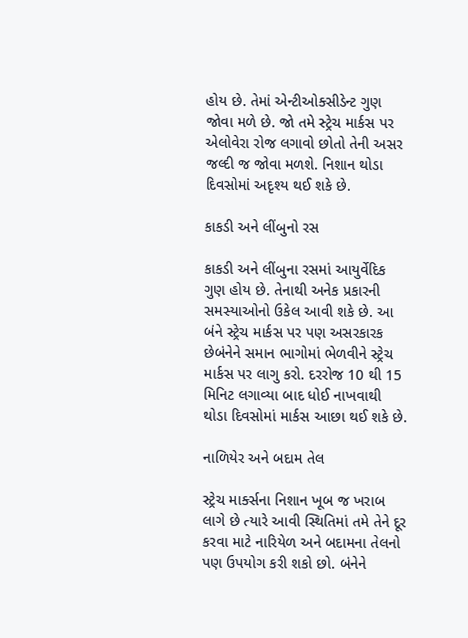હોય છે. તેમાં એન્ટીઓક્સીડેન્ટ ગુણ જોવા મળે છે. જો તમે સ્ટ્રેચ માર્કસ પર એલોવેરા રોજ લગાવો છોતો તેની અસર જલ્દી જ જોવા મળશે. નિશાન થોડા દિવસોમાં અદૃશ્ય થઈ શકે છે.

કાકડી અને લીંબુનો રસ

કાકડી અને લીંબુના રસમાં આયુર્વેદિક ગુણ હોય છે. તેનાથી અનેક પ્રકારની સમસ્યાઓનો ઉકેલ આવી શકે છે. આ બંને સ્ટ્રેચ માર્કસ પર પણ અસરકારક છેબંનેને સમાન ભાગોમાં ભેળવીને સ્ટ્રેચ માર્કસ પર લાગુ કરો. દરરોજ 10 થી 15 મિનિટ લગાવ્યા બાદ ધોઈ નાખવાથી થોડા દિવસોમાં માર્કસ આછા થઈ શકે છે.

નાળિયેર અને બદામ તેલ

સ્ટ્રેચ માર્ક્સના નિશાન ખૂબ જ ખરાબ લાગે છે ત્યારે આવી સ્થિતિમાં તમે તેને દૂર કરવા માટે નારિયેળ અને બદામના તેલનો પણ ઉપયોગ કરી શકો છો. બંનેને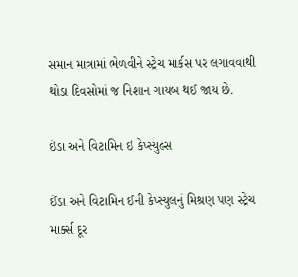સમાન માત્રામાં ભેળવીને સ્ટ્રેચ માર્કસ પર લગાવવાથી થોડા દિવસોમાં જ નિશાન ગાયબ થઈ જાય છે.

ઇંડા અને વિટામિન ઇ કેપ્સ્યુલ્સ

ઈંડા અને વિટામિન ઈની કેપ્સ્યુલનું મિશ્રણ પણ સ્ટ્રેચ માર્ક્સ દૂર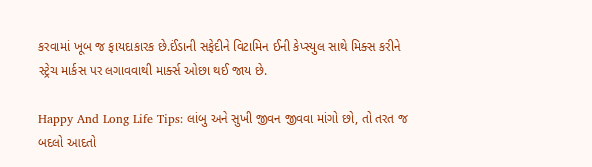કરવામાં ખૂબ જ ફાયદાકારક છે.ઈંડાની સફેદીને વિટામિન ઈની કેપ્સ્યુલ સાથે મિક્સ કરીને સ્ટ્રેચ માર્કસ પર લગાવવાથી માર્ક્સ ઓછા થઈ જાય છે.

Happy And Long Life Tips: લાંબુ અને સુખી જીવન જીવવા માંગો છો, તો તરત જ બદલો આદતો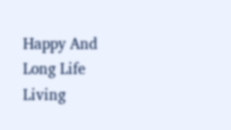Happy And Long Life Living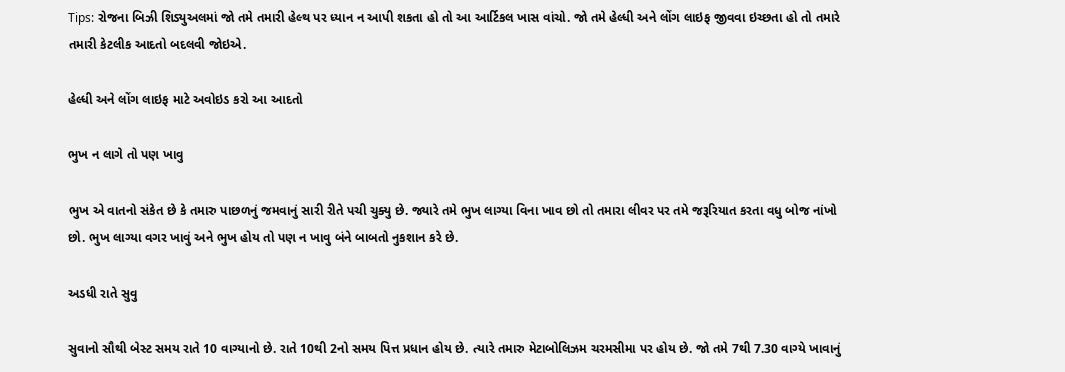Tips: રોજના બિઝી શિડ્યુઅલમાં જો તમે તમારી હેલ્થ પર ધ્યાન ન આપી શકતા હો તો આ આર્ટિકલ ખાસ વાંચો. જો તમે હેલ્ધી અને લોંગ લાઇફ જીવવા ઇચ્છતા હો તો તમારે તમારી કેટલીક આદતો બદલવી જોઇએ.

હેલ્ધી અને લોંગ લાઇફ માટે અવોઇડ કરો આ આદતો

ભુખ ન લાગે તો પણ ખાવુ

ભુખ એ વાતનો સંકેત છે કે તમારુ પાછળનું જમવાનું સારી રીતે પચી ચુક્યુ છે. જ્યારે તમે ભુખ લાગ્યા વિના ખાવ છો તો તમારા લીવર પર તમે જરૂરિયાત કરતા વધુ બોજ નાંખો છો. ભુખ લાગ્યા વગર ખાવું અને ભુખ હોય તો પણ ન ખાવુ બંને બાબતો નુકશાન કરે છે.

અડધી રાતે સુવુ

સુવાનો સૌથી બેસ્ટ સમય રાતે 10 વાગ્યાનો છે. રાતે 10થી 2નો સમય પિત્ત પ્રધાન હોય છે. ત્યારે તમારુ મેટાબોલિઝમ ચરમસીમા પર હોય છે. જો તમે 7થી 7.30 વાગ્યે ખાવાનું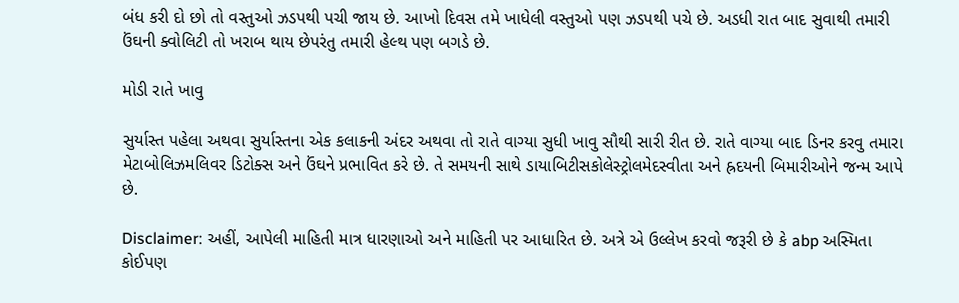બંધ કરી દો છો તો વસ્તુઓ ઝડપથી પચી જાય છે. આખો દિવસ તમે ખાધેલી વસ્તુઓ પણ ઝડપથી પચે છે. અડધી રાત બાદ સુવાથી તમારી ઉંઘની ક્વોલિટી તો ખરાબ થાય છેપરંતુ તમારી હેલ્થ પણ બગડે છે.

મોડી રાતે ખાવુ

સુર્યાસ્ત પહેલા અથવા સુર્યાસ્તના એક કલાકની અંદર અથવા તો રાતે વાગ્યા સુધી ખાવુ સૌથી સારી રીત છે. રાતે વાગ્યા બાદ ડિનર કરવુ તમારા મેટાબોલિઝમલિવર ડિટોક્સ અને ઉંઘને પ્રભાવિત કરે છે. તે સમયની સાથે ડાયાબિટીસકોલેસ્ટ્રોલમેદસ્વીતા અને હ્રદયની બિમારીઓને જન્મ આપે છે.

Disclaimer: અહીં, આપેલી માહિતી માત્ર ધારણાઓ અને માહિતી પર આધારિત છે. અત્રે એ ઉલ્લેખ કરવો જરૂરી છે કે abp અસ્મિતા કોઈપણ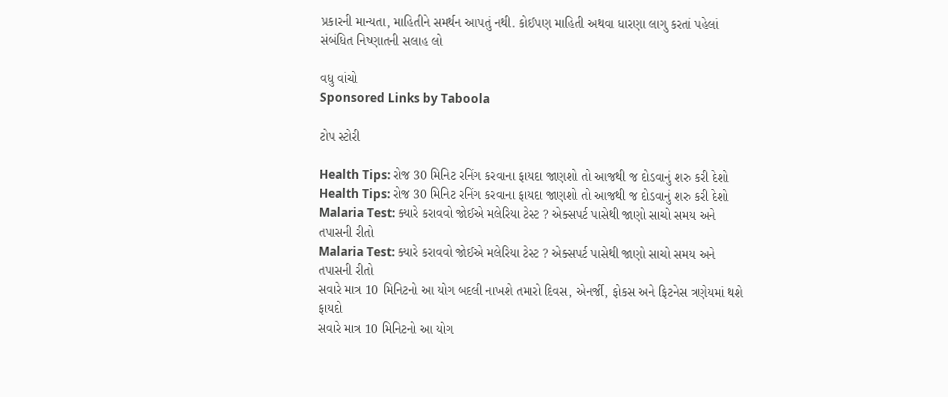પ્રકારની માન્યતા, માહિતીને સમર્થન આપતું નથી. કોઈપણ માહિતી અથવા ધારણા લાગુ કરતાં પહેલાં સંબંધિત નિષ્ણાતની સલાહ લો

વધુ વાંચો
Sponsored Links by Taboola

ટોપ સ્ટોરી

Health Tips: રોજ 30 મિનિટ રનિંગ કરવાના ફાયદા જાણશો તો આજથી જ દોડવાનું શરુ કરી દેશો
Health Tips: રોજ 30 મિનિટ રનિંગ કરવાના ફાયદા જાણશો તો આજથી જ દોડવાનું શરુ કરી દેશો
Malaria Test: ક્યારે કરાવવો જોઈએ મલેરિયા ટેસ્ટ ? એક્સપર્ટ પાસેથી જાણો સાચો સમય અને તપાસની રીતો
Malaria Test: ક્યારે કરાવવો જોઈએ મલેરિયા ટેસ્ટ ? એક્સપર્ટ પાસેથી જાણો સાચો સમય અને તપાસની રીતો
સવારે માત્ર 10 મિનિટનો આ યોગ બદલી નાખશે તમારો દિવસ, એનર્જી, ફોકસ અને ફિટનેસ ત્રણેયમાં થશે ફાયદો
સવારે માત્ર 10 મિનિટનો આ યોગ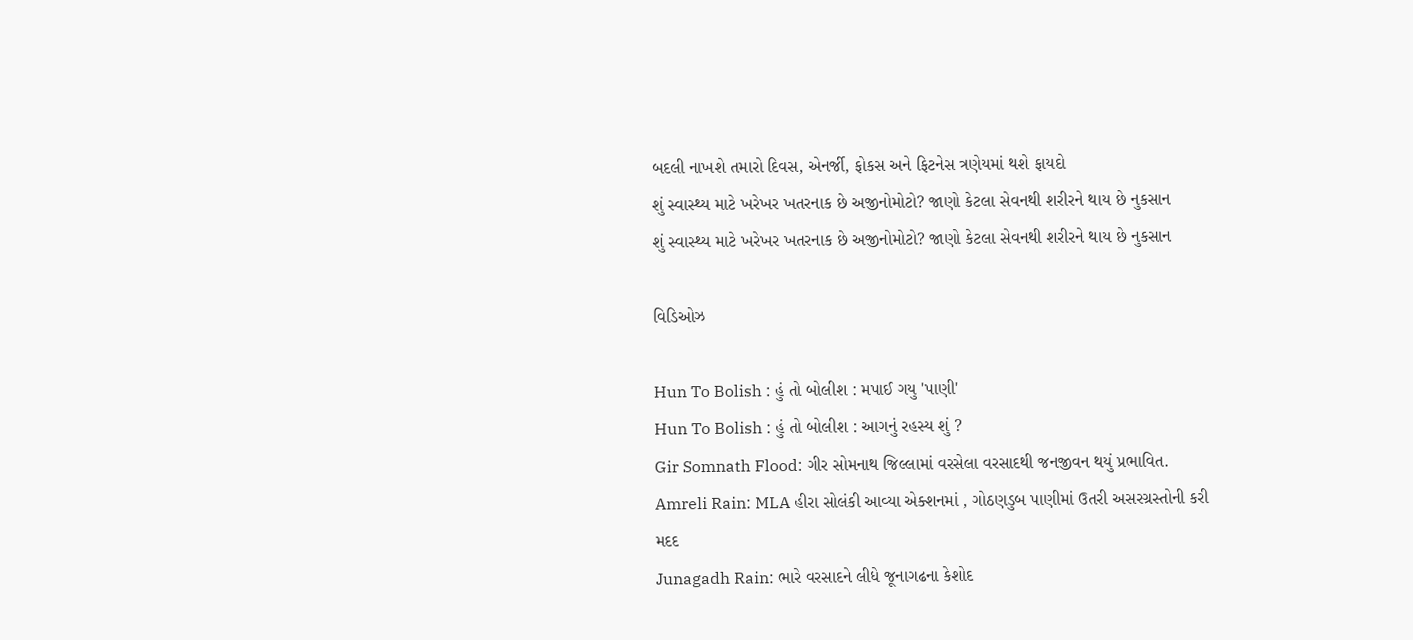બદલી નાખશે તમારો દિવસ, એનર્જી, ફોકસ અને ફિટનેસ ત્રણેયમાં થશે ફાયદો
શું સ્વાસ્થ્ય માટે ખરેખર ખતરનાક છે અજીનોમોટો? જાણો કેટલા સેવનથી શરીરને થાય છે નુકસાન
શું સ્વાસ્થ્ય માટે ખરેખર ખતરનાક છે અજીનોમોટો? જાણો કેટલા સેવનથી શરીરને થાય છે નુકસાન

વિડિઓઝ

Hun To Bolish : હું તો બોલીશ : મપાઈ ગયુ 'પાણી'
Hun To Bolish : હું તો બોલીશ : આગનું રહસ્ય શું ?
Gir Somnath Flood: ગીર સોમનાથ જિલ્લામાં વરસેલા વરસાદથી જનજીવન થયું પ્રભાવિત.
Amreli Rain: MLA હીરા સોલંકી આવ્યા એક્શનમાં , ગોઠણડુબ પાણીમાં ઉતરી અસરગ્રસ્તોની કરી મદદ
Junagadh Rain: ભારે વરસાદને લીધે જૂનાગઢના કેશોદ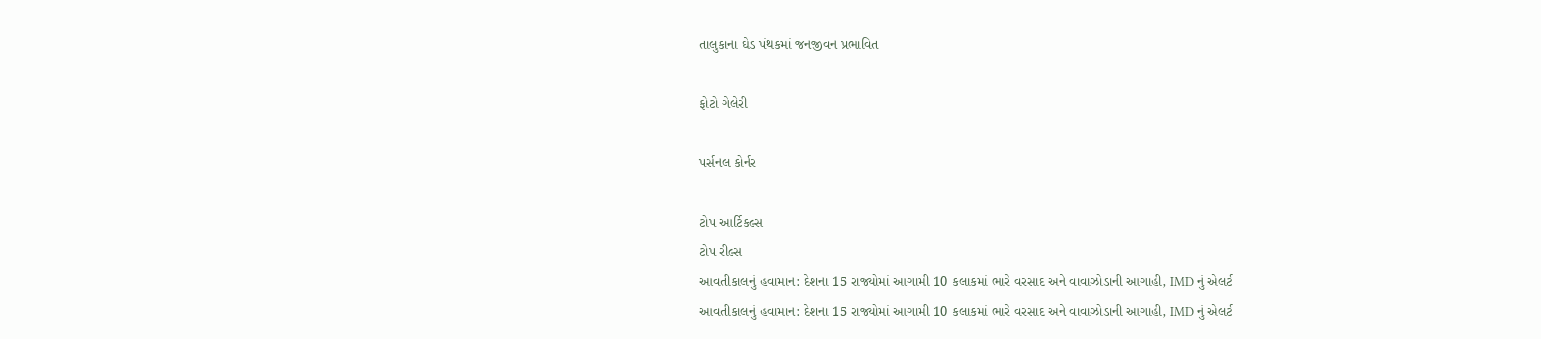તાલુકાના ઘેડ પંથકમાં જનજીવન પ્રભાવિત

ફોટો ગેલેરી

પર્સનલ કોર્નર

ટોપ આર્ટિકલ્સ
ટોપ રીલ્સ
આવતીકાલનું હવામાન: દેશના 15 રાજ્યોમાં આગામી 10 કલાકમાં ભારે વરસાદ અને વાવાઝોડાની આગાહી, IMD નું એલર્ટ
આવતીકાલનું હવામાન: દેશના 15 રાજ્યોમાં આગામી 10 કલાકમાં ભારે વરસાદ અને વાવાઝોડાની આગાહી, IMD નું એલર્ટ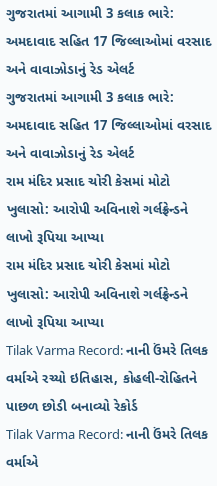ગુજરાતમાં આગામી 3 કલાક ભારે: અમદાવાદ સહિત 17 જિલ્લાઓમાં વરસાદ અને વાવાઝોડાનું રેડ એલર્ટ
ગુજરાતમાં આગામી 3 કલાક ભારે: અમદાવાદ સહિત 17 જિલ્લાઓમાં વરસાદ અને વાવાઝોડાનું રેડ એલર્ટ
રામ મંદિર પ્રસાદ ચોરી કેસમાં મોટો ખુલાસો: આરોપી અવિનાશે ગર્લફ્રેન્ડને લાખો રૂપિયા આપ્યા
રામ મંદિર પ્રસાદ ચોરી કેસમાં મોટો ખુલાસો: આરોપી અવિનાશે ગર્લફ્રેન્ડને લાખો રૂપિયા આપ્યા
Tilak Varma Record: નાની ઉંમરે તિલક વર્માએ રચ્યો ઇતિહાસ, કોહલી-રોહિતને પાછળ છોડી બનાવ્યો રેકોર્ડ
Tilak Varma Record: નાની ઉંમરે તિલક વર્માએ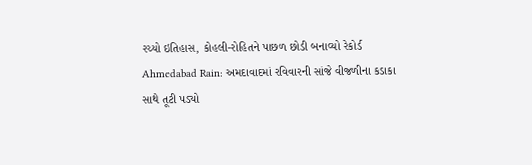રચ્યો ઇતિહાસ, કોહલી-રોહિતને પાછળ છોડી બનાવ્યો રેકોર્ડ
Ahmedabad Rain: અમદાવાદમાં રવિવારની સાંજે વીજળીના કડાકા સાથે તૂટી પડ્યો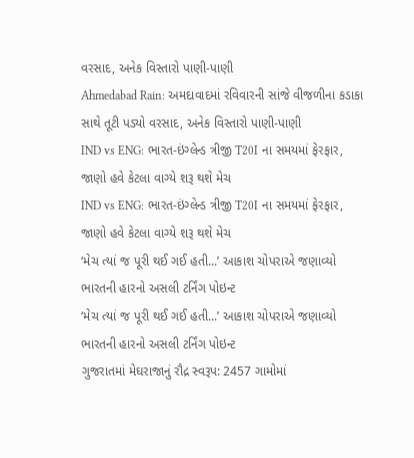વરસાદ, અનેક વિસ્તારો પાણી-પાણી
Ahmedabad Rain: અમદાવાદમાં રવિવારની સાંજે વીજળીના કડાકા સાથે તૂટી પડ્યો વરસાદ, અનેક વિસ્તારો પાણી-પાણી
IND vs ENG: ભારત-ઇંગ્લેન્ડ ત્રીજી T20I ના સમયમાં ફેરફાર, જાણો હવે કેટલા વાગ્યે શરૂ થશે મેચ
IND vs ENG: ભારત-ઇંગ્લેન્ડ ત્રીજી T20I ના સમયમાં ફેરફાર, જાણો હવે કેટલા વાગ્યે શરૂ થશે મેચ
‘મેચ ત્યાં જ પૂરી થઈ ગઈ હતી...’ આકાશ ચોપરાએ જણાવ્યો ભારતની હારનો અસલી ટર્નિંગ પોઇન્ટ
‘મેચ ત્યાં જ પૂરી થઈ ગઈ હતી...’ આકાશ ચોપરાએ જણાવ્યો ભારતની હારનો અસલી ટર્નિંગ પોઇન્ટ
ગુજરાતમાં મેઘરાજાનું રૌદ્ર સ્વરૂપ: 2457 ગામોમાં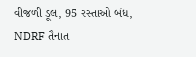વીજળી ડૂલ, 95 રસ્તાઓ બંધ, NDRF તૈનાત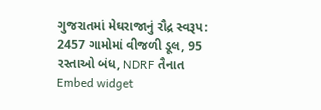ગુજરાતમાં મેઘરાજાનું રૌદ્ર સ્વરૂપ: 2457 ગામોમાં વીજળી ડૂલ, 95 રસ્તાઓ બંધ, NDRF તૈનાત
Embed widget